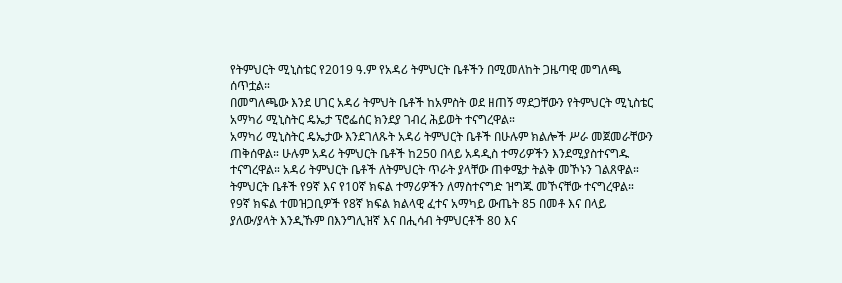የትምህርት ሚኒስቴር የ2019 ዓ.ም የአዳሪ ትምህርት ቤቶችን በሚመለከት ጋዜጣዊ መግለጫ ሰጥቷል።
በመግለጫው እንደ ሀገር አዳሪ ትምህት ቤቶች ከአምስት ወደ ዘጠኝ ማደጋቸውን የትምህርት ሚኒስቴር አማካሪ ሚኒስትር ዴኤታ ፕሮፌሰር ክንደያ ገብረ ሕይወት ተናግረዋል።
አማካሪ ሚኒስትር ዴኤታው እንደገለጹት አዳሪ ትምህርት ቤቶች በሁሉም ክልሎች ሥራ መጀመራቸውን ጠቅሰዋል። ሁሉም አዳሪ ትምህርት ቤቶች ከ250 በላይ አዳዲስ ተማሪዎችን እንደሚያስተናግዱ ተናግረዋል። አዳሪ ትምህርት ቤቶች ለትምህርት ጥራት ያላቸው ጠቀሜታ ትልቅ መኾኑን ገልጸዋል።
ትምህርት ቤቶች የ9ኛ እና የ10ኛ ክፍል ተማሪዎችን ለማስተናግድ ዝግጁ መኾናቸው ተናግረዋል። የ9ኛ ክፍል ተመዝጋቢዎች የ8ኛ ክፍል ክልላዊ ፈተና አማካይ ውጤት 85 በመቶ እና በላይ ያለው/ያላት እንዲኹም በእንግሊዝኛ እና በሒሳብ ትምህርቶች 80 እና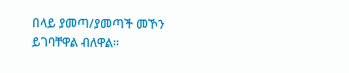በላይ ያመጣ/ያመጣች መኾን ይገባቸዋል ብለዋል።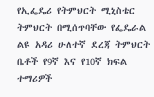የኢፌዴሪ የትምህርት ሚኒስቴር ትምህርት በሚሰጥባቸው የፌዴራል ልዩ አዳሪ ሁለተኛ ደረጃ ትምህርት ቤቶች የ9ኛ እና የ10ኛ ክፍል ተማሪዎች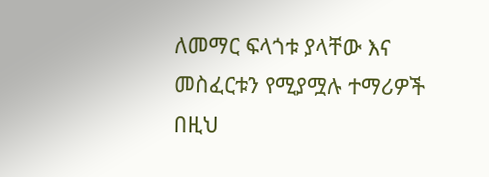ለመማር ፍላጎቱ ያላቸው እና መስፈርቱን የሚያሟሉ ተማሪዎች በዚህ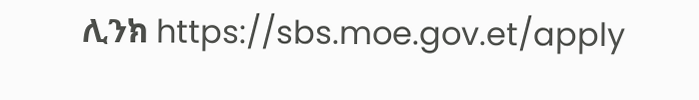ሊንክ https://sbs.moe.gov.et/apply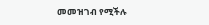መመዝገብ የሚችሉ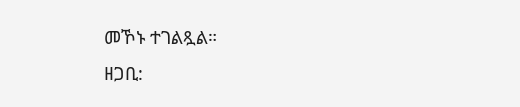መኾኑ ተገልጿል።
ዘጋቢ: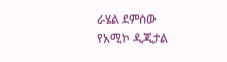ራሄል ደምሰው
የአሚኮ ዲጂታል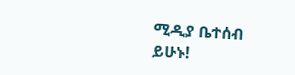ሚዲያ ቤተሰብ ይሁኑ!